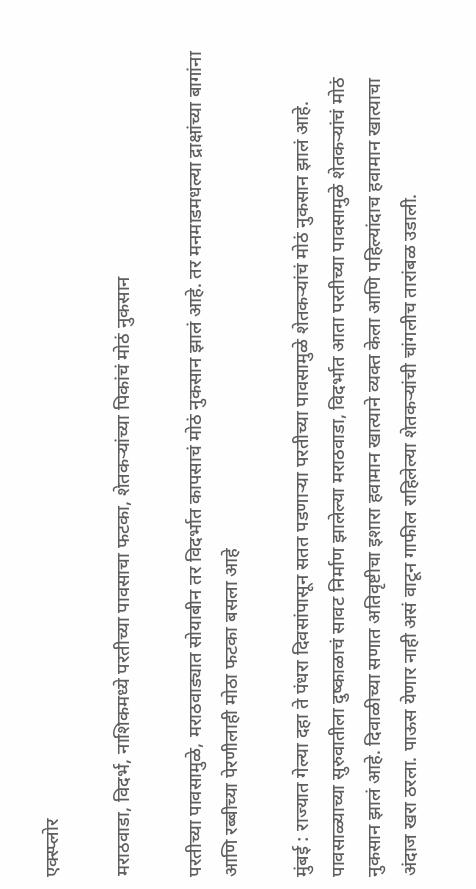एक्स्प्लोर

मराठवाडा, विदर्भ, नाशिकमध्ये परतीच्या पावसाचा फटका, शेतकऱ्यांच्या पिकांचं मोठं नुकसान

परतीच्या पावसामुळे, मराठवाड्यात सोयाबीन तर विदर्भात कापसाचं मोठं नुकसान झालं आहे. तर मनमाडमधल्या द्राक्षांच्या बागांना आणि रब्बीच्या पेरणीलाही मोठा फटका बसला आहे

मुंबई : राज्यात गेल्या दहा ते पंधरा दिवसांपासून सतत पडणाऱ्या परतीच्या पावसामुळे शेतकऱ्यांचं मोठं नुकसान झालं आहे. पावसाळ्याच्या सुरुवातीला दुष्काळाचं सावट निर्माण झालेल्या मराठवाडा, विदर्भात आता परतीच्या पावसामुळे शेतकऱ्यांचं मोठं नुकसान झालं आहे. दिवाळीच्या सणात अतिवृष्टीचा इशारा हवामान खात्याने व्यक्त केला आणि पहिल्यांदाच हवामान खात्याचा अंदाज खरा ठरला. पाऊस येणार नाही असं वाटून गाफील राहिलेल्या शेतकऱ्यांची चांगलीच तारांबळ उडाली.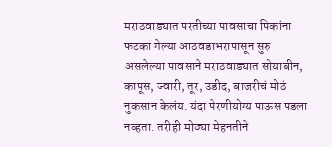मराठवाड्यात परतीच्या पावसाचा पिकांना फटका गेल्या आठवडाभरापासून सुरु असलेल्या पावसाने मराठवाड्यात सोयाबीन, कापूस, ज्वारी, तूर, उडीद, बाजरीचं मोठं नुकसान केलंय. यंदा पेरणीयोग्य पाऊस पडला नव्हता. तरीही मोठ्या मेहनतीने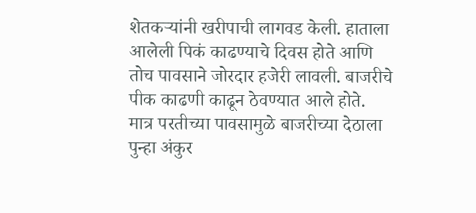शेतकऱ्यांनी खरीपाची लागवड केली. हाताला आलेली पिकं काढण्याचे दिवस होते आणि तोच पावसाने जोरदार हजेरी लावली. बाजरीचे पीक काढणी काढून ठेवण्यात आले होते. मात्र परतीच्या पावसामुळे बाजरीच्या देठाला पुन्हा अंकुर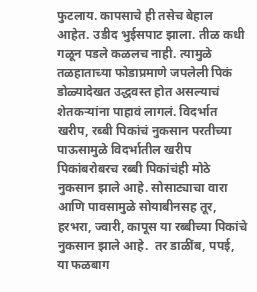फुटलाय. कापसाचे ही तसेच बेहाल आहेत. उडीद भुईसपाट झाला. तीळ कधी गळून पडले कळलच नाही. त्यामुळे तळहाताच्या फोडाप्रमाणे जपलेली पिकं डोळ्यादेखत उद्धवस्त होत असल्याचं शेतकऱ्यांना पाहावं लागलं. विदर्भात खरीप, रब्बी पिकांचं नुकसान परतीच्या पाऊसामुळे विदर्भातील खरीप पिकांबरोबरच रब्बी पिकांचंही मोठे नुकसान झाले आहे. सोसाट्याचा वारा आणि पावसामुळे सोयाबीनसह तूर, हरभरा, ज्वारी, कापूस या रब्बीच्या पिकांचे नुकसान झाले आहे.  तर डाळींब, पपई, या फळबाग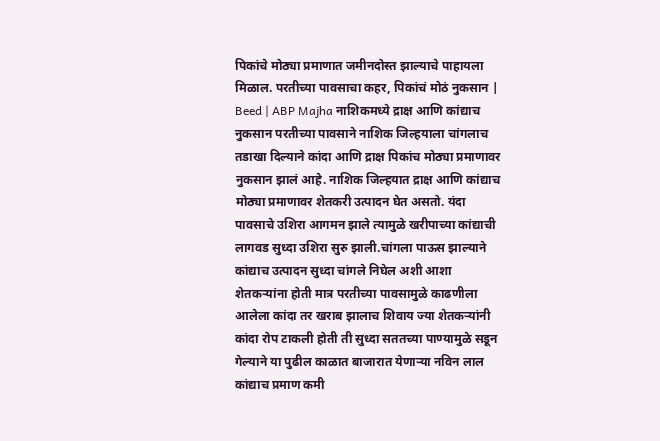पिकांचे मोठ्या प्रमाणात जमीनदोस्त झाल्याचे पाहायला मिळाल. परतीच्या पावसाचा कहर, पिकांचं मोठं नुकसान | Beed | ABP Majha नाशिकमध्ये द्राक्ष आणि कांद्याच नुकसान परतीच्या पावसाने नाशिक जिल्हयाला चांगलाच तडाखा दिल्याने कांदा आणि द्राक्ष पिकांच मोठ्या प्रमाणावर नुकसान झालं आहे. नाशिक जिल्हयात द्राक्ष आणि कांद्याच मोठ्या प्रमाणावर शेतकरी उत्पादन घेत असतो. यंदा पावसाचे उशिरा आगमन झाले त्यामुळे खरीपाच्या कांद्याची लागवड सुध्दा उशिरा सुरु झाली.चांगला पाऊस झाल्याने कांद्याच उत्पादन सुध्दा चांगले निघेल अशी आशा शेतकऱ्यांना होती मात्र परतीच्या पावसामुळे काढणीला आलेला कांदा तर खराब झालाच शिवाय ज्या शेतकऱ्यांनी कांदा रोप टाकली होती ती सुध्दा सततच्या पाण्यामुळे सडून गेल्याने या पुढील काळात बाजारात येणाऱ्या नविन लाल कांद्याच प्रमाण कमी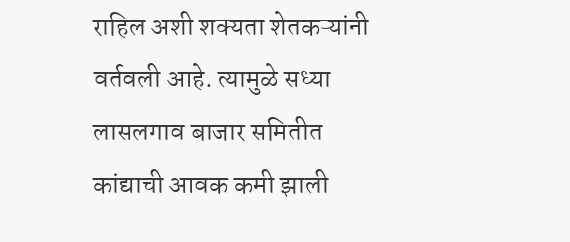राहिल अशी शक्यता शेतकऱ्यांनी वर्तवली आहे. त्यामुळे सध्या लासलगाव बाजार समितीत कांद्याची आवक कमी झाली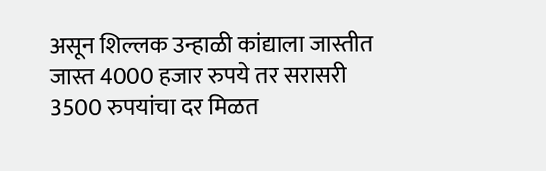असून शिल्लक उन्हाळी कांद्याला जास्तीत जास्त 4000 हजार रुपये तर सरासरी 3500 रुपयांचा दर मिळत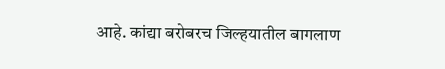आहे. कांद्या बरोबरच जिल्हयातील बागलाण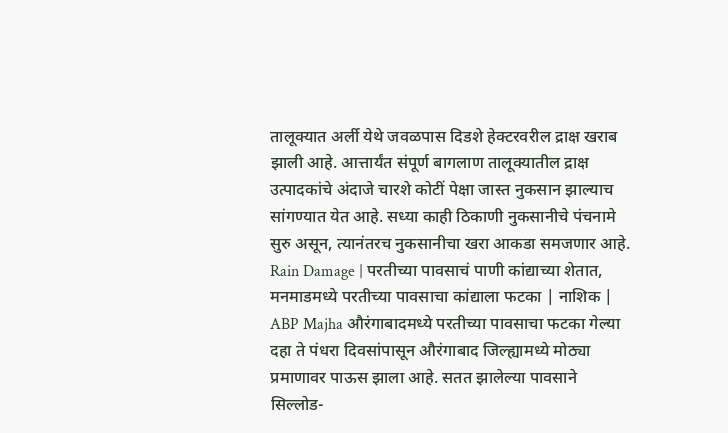तालूक्यात अर्ली येथे जवळपास दिडशे हेक्टरवरील द्राक्ष खराब झाली आहे. आत्तार्यंत संपूर्ण बागलाण तालूक्यातील द्राक्ष उत्पादकांचे अंदाजे चारशे कोटीं पेक्षा जास्त नुकसान झाल्याच सांगण्यात येत आहे. सध्या काही ठिकाणी नुकसानीचे पंचनामे सुरु असून, त्यानंतरच नुकसानीचा खरा आकडा समजणार आहे. Rain Damage | परतीच्या पावसाचं पाणी कांद्याच्या शेतात, मनमाडमध्ये परतीच्या पावसाचा कांद्याला फटका | नाशिक | ABP Majha औरंगाबादमध्ये परतीच्या पावसाचा फटका गेल्या दहा ते पंधरा दिवसांपासून औरंगाबाद जिल्ह्यामध्ये मोठ्या प्रमाणावर पाऊस झाला आहे. सतत झालेल्या पावसाने  सिल्लोड-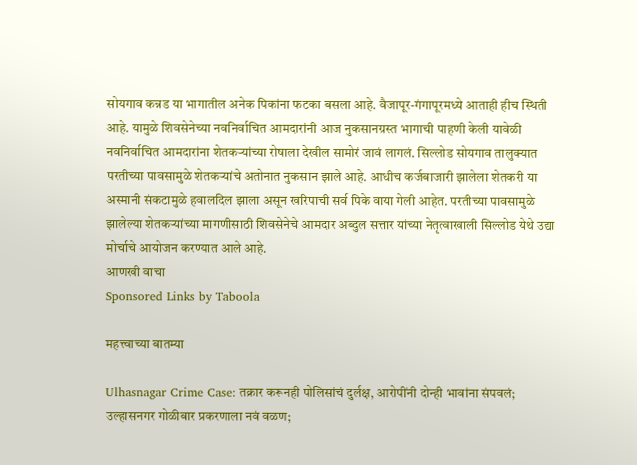सोयगाव कन्नड या भागातील अनेक पिकांना फटका बसला आहे. वैजापूर-गंगापूरमध्ये आताही हीच स्थिती आहे. यामुळे शिवसेनेच्या नवनिर्वाचित आमदारांनी आज नुकसानग्रस्त भागाची पाहणी केली यावेळी नवनिर्वाचित आमदारांना शेतकऱ्यांच्या रोषाला देखील सामोरं जावं लागलं. सिल्लोड सोयगाव तालुक्यात परतीच्या पावसामुळे शेतकऱ्यांचे अतोनात नुकसान झाले आहे. आधीच कर्जबाजारी झालेला शेतकरी या अस्मानी संकटामुळे हवालदिल झाला असून खरिपाची सर्व पिके वाया गेली आहेत. परतीच्या पावसामुळे झालेल्या शेतकऱ्यांच्या मागणीसाठी शिवसेनेचे आमदार अब्दुल सत्तार यांच्या नेतृत्वाखाली सिल्लोड येथे उद्या मोर्चाचे आयोजन करण्यात आले आहे.
आणखी वाचा
Sponsored Links by Taboola

महत्त्वाच्या बातम्या

Ulhasnagar Crime Case: तक्रार करूनही पोलिसांचं दुर्लक्ष, आरोपींनी दोन्ही भावांना संपवलं; उल्हासनगर गोळीबार प्रकरणाला नवं वळण;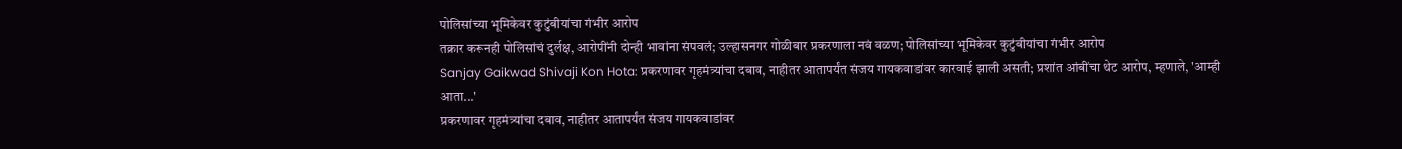पोलिसांच्या भूमिकेवर कुटुंबीयांचा गंभीर आरोप
तक्रार करूनही पोलिसांचं दुर्लक्ष, आरोपींनी दोन्ही भावांना संपवलं; उल्हासनगर गोळीबार प्रकरणाला नवं वळण; पोलिसांच्या भूमिकेवर कुटुंबीयांचा गंभीर आरोप
Sanjay Gaikwad Shivaji Kon Hota: प्रकरणावर गृहमंत्र्यांचा दबाव, नाहीतर आतापर्यंत संजय गायकवाडांवर कारवाई झाली असती; प्रशांत आंबींचा थेट आरोप, म्हणाले, 'आम्ही आता...'
प्रकरणावर गृहमंत्र्यांचा दबाव, नाहीतर आतापर्यंत संजय गायकवाडांवर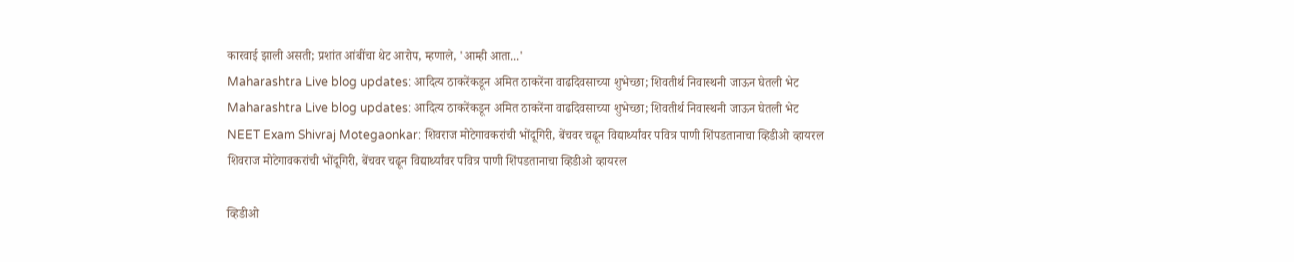कारवाई झाली असती; प्रशांत आंबींचा थेट आरोप, म्हणाले, 'आम्ही आता...'
Maharashtra Live blog updates: आदित्य ठाकरेंकडून अमित ठाकरेंना वाढदिवसाच्या शुभेच्छा; शिवतीर्थ निवास्थनी जाऊन घेतली भेट
Maharashtra Live blog updates: आदित्य ठाकरेंकडून अमित ठाकरेंना वाढदिवसाच्या शुभेच्छा; शिवतीर्थ निवास्थनी जाऊन घेतली भेट
NEET Exam Shivraj Motegaonkar: शिवराज मोटेगावकरांची भोंदूगिरी, बेंचवर चढून विद्यार्थ्यांवर पवित्र पाणी शिंपडतानाचा व्हिडीओ व्हायरल
शिवराज मोटेगावकरांची भोंदूगिरी, बेंचवर चढून विद्यार्थ्यांवर पवित्र पाणी शिंपडतानाचा व्हिडीओ व्हायरल

व्हिडीओ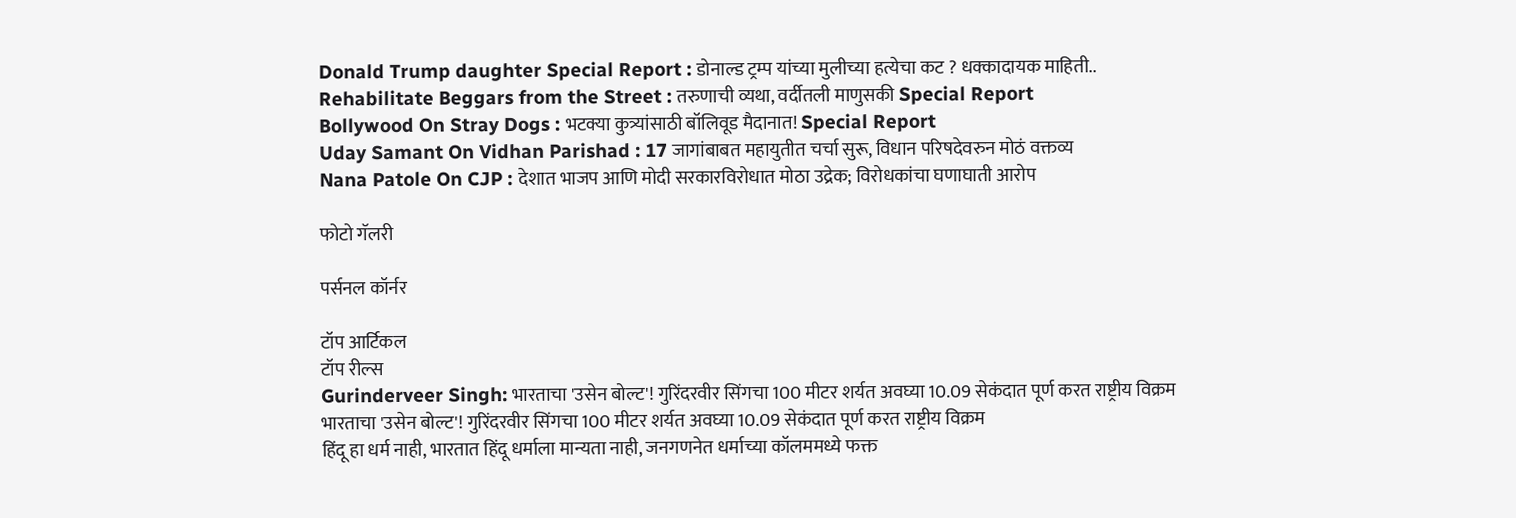Donald Trump daughter Special Report : डोनाल्ड ट्रम्प यांच्या मुलीच्या हत्येचा कट ? धक्कादायक माहिती..
Rehabilitate Beggars from the Street : तरुणाची व्यथा, वर्दीतली माणुसकी Special Report
Bollywood On Stray Dogs : भटक्या कुत्र्यांसाठी बॉलिवूड मैदानात! Special Report
Uday Samant On Vidhan Parishad : 17 जागांबाबत महायुतीत चर्चा सुरू, विधान परिषदेवरुन मोठं वक्तव्य
Nana Patole On CJP : देशात भाजप आणि मोदी सरकारविरोधात मोठा उद्रेक; विरोधकांचा घणाघाती आरोप

फोटो गॅलरी

पर्सनल कॉर्नर

टॉप आर्टिकल
टॉप रील्स
Gurinderveer Singh: भारताचा 'उसेन बोल्ट'! गुरिंदरवीर सिंगचा 100 मीटर शर्यत अवघ्या 10.09 सेकंदात पूर्ण करत राष्ट्रीय विक्रम
भारताचा 'उसेन बोल्ट'! गुरिंदरवीर सिंगचा 100 मीटर शर्यत अवघ्या 10.09 सेकंदात पूर्ण करत राष्ट्रीय विक्रम
हिंदू हा धर्म नाही, भारतात हिंदू धर्माला मान्यता नाही, जनगणनेत धर्माच्या कॉलममध्ये फक्त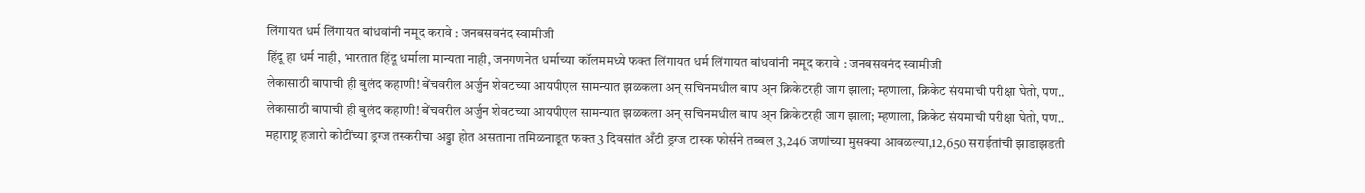लिंगायत धर्म लिंगायत बांधवांनी नमूद करावे : जनबसवनंद स्वामीजी
हिंदू हा धर्म नाही, भारतात हिंदू धर्माला मान्यता नाही, जनगणनेत धर्माच्या कॉलममध्ये फक्त लिंगायत धर्म लिंगायत बांधवांनी नमूद करावे : जनबसवनंद स्वामीजी
लेकासाठी बापाची ही बुलंद कहाणी! बेंचवरील अर्जुन शेवटच्या आयपीएल सामन्यात झळकला अन् सचिनमधील बाप अ्न क्रिकेटरही जाग झाला; म्हणाला, क्रिकेट संयमाची परीक्षा घेतो, पण..
लेकासाठी बापाची ही बुलंद कहाणी! बेंचवरील अर्जुन शेवटच्या आयपीएल सामन्यात झळकला अन् सचिनमधील बाप अ्न क्रिकेटरही जाग झाला; म्हणाला, क्रिकेट संयमाची परीक्षा घेतो, पण..
महाराष्ट्र हजारो कोटींच्या ड्रग्ज तस्करीचा अड्डा होत असताना तमिळनाडूत फक्त 3 दिवसांत अँटी ड्रग्ज टास्क फोर्सने तब्बल 3,246 जणांच्या मुसक्या आवळल्या,12,650 सराईतांची झाडाझडती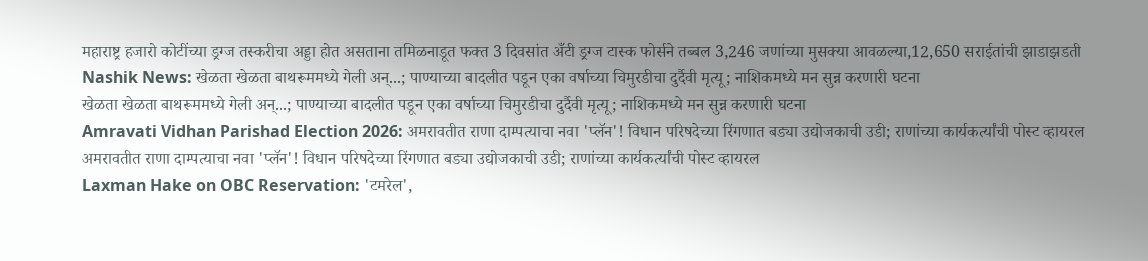महाराष्ट्र हजारो कोटींच्या ड्रग्ज तस्करीचा अड्डा होत असताना तमिळनाडूत फक्त 3 दिवसांत अँटी ड्रग्ज टास्क फोर्सने तब्बल 3,246 जणांच्या मुसक्या आवळल्या,12,650 सराईतांची झाडाझडती
Nashik News: खेळता खेळता बाथरूममध्ये गेली अन्...; पाण्याच्या बादलीत पडून एका वर्षाच्या चिमुरडीचा दुर्दैवी मृत्यू; नाशिकमध्ये मन सुन्न करणारी घटना
खेळता खेळता बाथरूममध्ये गेली अन्...; पाण्याच्या बादलीत पडून एका वर्षाच्या चिमुरडीचा दुर्दैवी मृत्यू; नाशिकमध्ये मन सुन्न करणारी घटना
Amravati Vidhan Parishad Election 2026: अमरावतीत राणा दाम्पत्याचा नवा 'प्लॅन'! विधान परिषदेच्या रिंगणात बड्या उद्योजकाची उडी; राणांच्या कार्यकर्त्यांची पोस्ट व्हायरल
अमरावतीत राणा दाम्पत्याचा नवा 'प्लॅन'! विधान परिषदेच्या रिंगणात बड्या उद्योजकाची उडी; राणांच्या कार्यकर्त्यांची पोस्ट व्हायरल
Laxman Hake on OBC Reservation: 'टमरेल',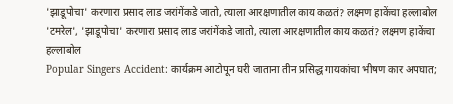'झाडूपोचा' करणारा प्रसाद लाड जरांगेंकडे जातो, त्याला आरक्षणातील काय कळतं? लक्ष्मण हाकेंचा हल्लाबोल
'टमरेल', 'झाडूपोचा' करणारा प्रसाद लाड जरांगेंकडे जातो, त्याला आरक्षणातील काय कळतं? लक्ष्मण हाकेंचा हल्लाबोल
Popular Singers Accident: कार्यक्रम आटोपून घरी जाताना तीन प्रसिद्ध गायकांचा भीषण कार अपघात;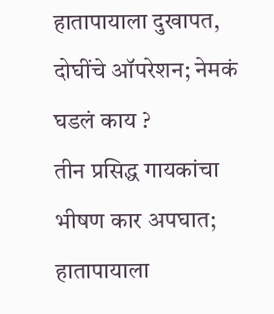हातापायाला दुखापत, दोघींचे ऑपरेशन; नेमकं घडलं काय ?
तीन प्रसिद्ध गायकांचा भीषण कार अपघात; हातापायाला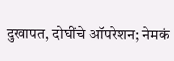दुखापत, दोघींचे ऑपरेशन; नेमकं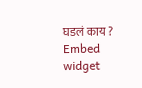घडलं काय ?
Embed widget